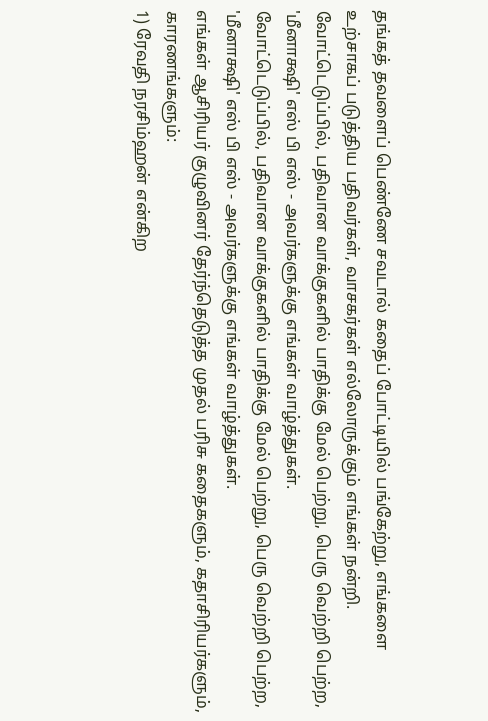தங்கத் தவளைப் பெண்ணே சவடால் கதைப் போட்டியில் பங்கேற்று, எங்களை உற்சாகப் படுத்திய பதிவர்கள், வாசகர்கள் எல்லோருக்கும் எங்கள் நன்றி.
வோட்டெடுப்பில், பதிவான வாக்குகளில் பாதிக்கு மேல் பெற்று, பெரு வெற்றி பெற்ற, 'மீனாக்ஷி' எஸ் பி எஸ் - அவர்களுக்கு எங்கள் வாழ்த்துகள்.
வோட்டெடுப்பில், பதிவான வாக்குகளில் பாதிக்கு மேல் பெற்று, பெரு வெற்றி பெற்ற, 'மீனாக்ஷி' எஸ் பி எஸ் - அவர்களுக்கு எங்கள் வாழ்த்துகள்.
எங்கள் ஆசிரியர் குழுவினர் தேர்ந்தெடுத்த முதல் பரிசு கதைகளும், கதாசிரியர்களும், காரணங்களும்:
1) ரேவதி நரசிம்ஹன் என்கிற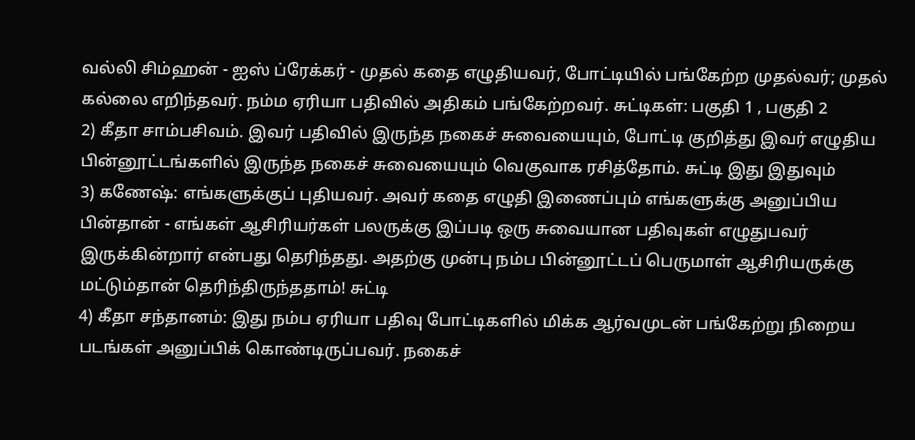வல்லி சிம்ஹன் - ஐஸ் ப்ரேக்கர் - முதல் கதை எழுதியவர், போட்டியில் பங்கேற்ற முதல்வர்; முதல் கல்லை எறிந்தவர். நம்ம ஏரியா பதிவில் அதிகம் பங்கேற்றவர். சுட்டிகள்: பகுதி 1 , பகுதி 2
2) கீதா சாம்பசிவம். இவர் பதிவில் இருந்த நகைச் சுவையையும், போட்டி குறித்து இவர் எழுதிய பின்னூட்டங்களில் இருந்த நகைச் சுவையையும் வெகுவாக ரசித்தோம். சுட்டி இது இதுவும்
3) கணேஷ்: எங்களுக்குப் புதியவர். அவர் கதை எழுதி இணைப்பும் எங்களுக்கு அனுப்பிய பின்தான் - எங்கள் ஆசிரியர்கள் பலருக்கு இப்படி ஒரு சுவையான பதிவுகள் எழுதுபவர் இருக்கின்றார் என்பது தெரிந்தது. அதற்கு முன்பு நம்ப பின்னூட்டப் பெருமாள் ஆசிரியருக்கு மட்டும்தான் தெரிந்திருந்ததாம்! சுட்டி
4) கீதா சந்தானம்: இது நம்ப ஏரியா பதிவு போட்டிகளில் மிக்க ஆர்வமுடன் பங்கேற்று நிறைய படங்கள் அனுப்பிக் கொண்டிருப்பவர். நகைச்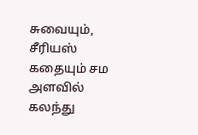சுவையும், சீரியஸ் கதையும் சம அளவில் கலந்து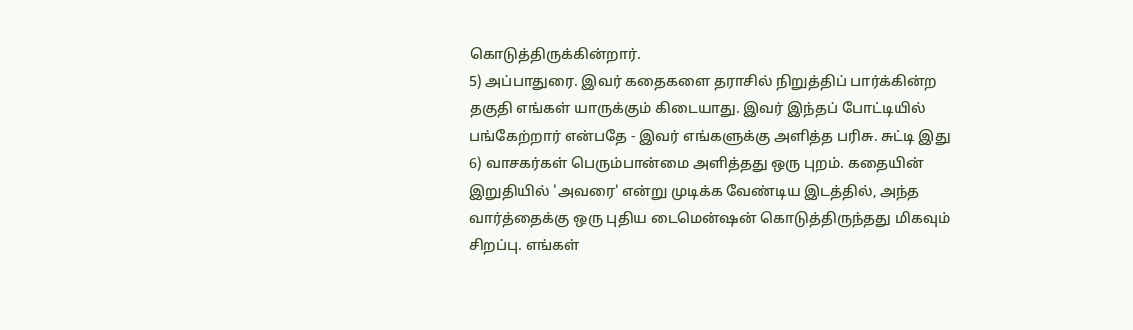கொடுத்திருக்கின்றார்.
5) அப்பாதுரை. இவர் கதைகளை தராசில் நிறுத்திப் பார்க்கின்ற தகுதி எங்கள் யாருக்கும் கிடையாது. இவர் இந்தப் போட்டியில் பங்கேற்றார் என்பதே - இவர் எங்களுக்கு அளித்த பரிசு. சுட்டி இது
6) வாசகர்கள் பெரும்பான்மை அளித்தது ஒரு புறம். கதையின் இறுதியில் 'அவரை' என்று முடிக்க வேண்டிய இடத்தில், அந்த வார்த்தைக்கு ஒரு புதிய டைமென்ஷன் கொடுத்திருந்தது மிகவும் சிறப்பு. எங்கள்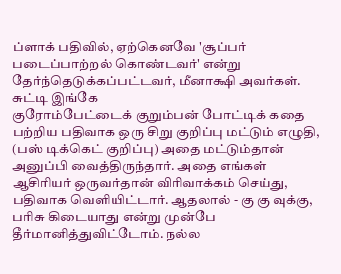ப்ளாக் பதிவில், ஏற்கெனவே 'சூப்பர் படைப்பாற்றல் கொண்டவர்' என்று தேர்ந்தெடுக்கப்பட்டவர், மீனாக்ஷி அவர்கள். சுட்டி இங்கே
குரோம்பேட்டைக் குறும்பன் போட்டிக் கதை பற்றிய பதிவாக ஒரு சிறு குறிப்பு மட்டும் எழுதி, (பஸ் டிக்கெட் குறிப்பு) அதை மட்டும்தான் அனுப்பி வைத்திருந்தார். அதை எங்கள் ஆசிரியர் ஒருவர்தான் விரிவாக்கம் செய்து, பதிவாக வெளியிட்டார். ஆதலால் - கு கு வுக்கு, பரிசு கிடையாது என்று முன்பே தீர்மானித்துவிட்டோம். நல்ல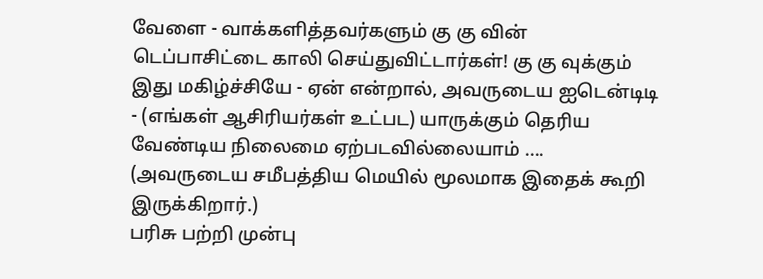வேளை - வாக்களித்தவர்களும் கு கு வின் டெப்பாசிட்டை காலி செய்துவிட்டார்கள்! கு கு வுக்கும் இது மகிழ்ச்சியே - ஏன் என்றால், அவருடைய ஐடென்டிடி - (எங்கள் ஆசிரியர்கள் உட்பட) யாருக்கும் தெரிய வேண்டிய நிலைமை ஏற்படவில்லையாம் .... (அவருடைய சமீபத்திய மெயில் மூலமாக இதைக் கூறி இருக்கிறார்.)
பரிசு பற்றி முன்பு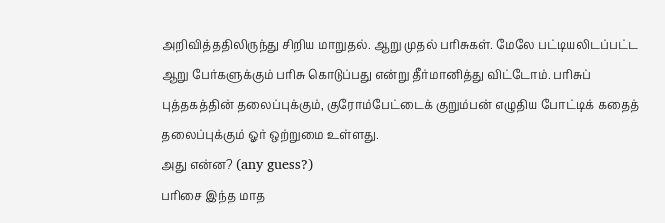அறிவித்ததிலிருந்து சிறிய மாறுதல். ஆறு முதல் பரிசுகள். மேலே பட்டியலிடப்பட்ட ஆறு பேர்களுக்கும் பரிசு கொடுப்பது என்று தீர்மானித்து விட்டோம். பரிசுப் புத்தகத்தின் தலைப்புக்கும், குரோம்பேட்டைக் குறும்பன் எழுதிய போட்டிக் கதைத் தலைப்புக்கும் ஓர் ஒற்றுமை உள்ளது.
அது என்ன? (any guess?)
பரிசை இந்த மாத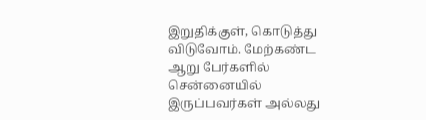இறுதிக்குள், கொடுத்து விடுவோம். மேற்கண்ட ஆறு பேர்களில் சென்னையில் இருப்பவர்கள் அல்லது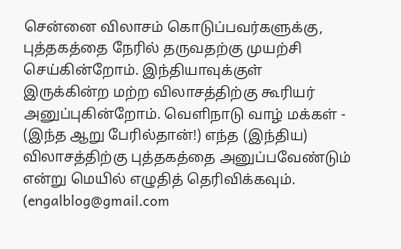சென்னை விலாசம் கொடுப்பவர்களுக்கு, புத்தகத்தை நேரில் தருவதற்கு முயற்சி செய்கின்றோம். இந்தியாவுக்குள் இருக்கின்ற மற்ற விலாசத்திற்கு கூரியர் அனுப்புகின்றோம். வெளிநாடு வாழ் மக்கள் - (இந்த ஆறு பேரில்தான்!) எந்த (இந்திய) விலாசத்திற்கு புத்தகத்தை அனுப்பவேண்டும் என்று மெயில் எழுதித் தெரிவிக்கவும். (engalblog@gmail.com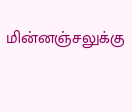மின்னஞ்சலுக்கு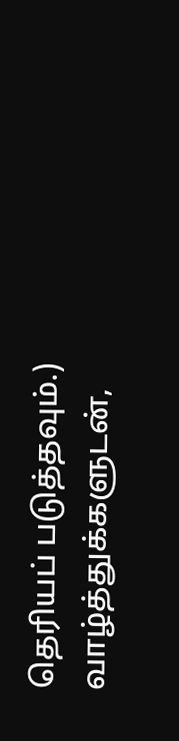தெரியப் படுத்தவும்.)
வாழ்த்துக்களுடன்,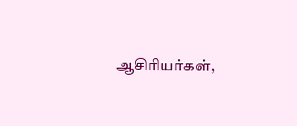ஆசிரியர்கள்,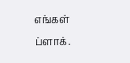எங்கள் ப்ளாக்.